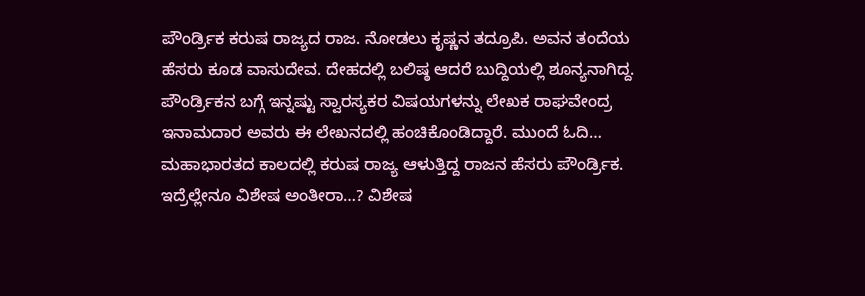ಪೌಂರ್ಡ್ರಿಕ ಕರುಷ ರಾಜ್ಯದ ರಾಜ. ನೋಡಲು ಕೃಷ್ಣನ ತದ್ರೂಪಿ. ಅವನ ತಂದೆಯ ಹೆಸರು ಕೂಡ ವಾಸುದೇವ. ದೇಹದಲ್ಲಿ ಬಲಿಷ್ಠ ಆದರೆ ಬುದ್ದಿಯಲ್ಲಿ ಶೂನ್ಯನಾಗಿದ್ದ. ಪೌಂರ್ಡ್ರಿಕನ ಬಗ್ಗೆ ಇನ್ನಷ್ಟು ಸ್ವಾರಸ್ಯಕರ ವಿಷಯಗಳನ್ನು ಲೇಖಕ ರಾಘವೇಂದ್ರ ಇನಾಮದಾರ ಅವರು ಈ ಲೇಖನದಲ್ಲಿ ಹಂಚಿಕೊಂಡಿದ್ದಾರೆ. ಮುಂದೆ ಓದಿ…
ಮಹಾಭಾರತದ ಕಾಲದಲ್ಲಿ ಕರುಷ ರಾಜ್ಯ ಆಳುತ್ತಿದ್ದ ರಾಜನ ಹೆಸರು ಪೌಂರ್ಡ್ರಿಕ. ಇದ್ರೆಲ್ಲೇನೂ ವಿಶೇಷ ಅಂತೀರಾ…? ವಿಶೇಷ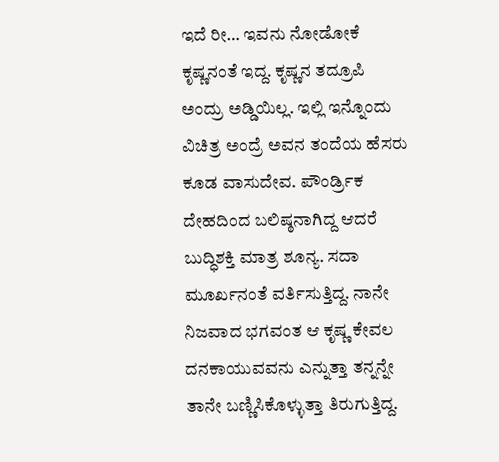ಇದೆ ರೀ… ಇವನು ನೋಡೋಕೆ ಕೃಷ್ಣನಂತೆ ಇದ್ದ. ಕೃಷ್ಣನ ತದ್ರೂಪಿ ಅಂದ್ರು ಅಡ್ಡಿಯಿಲ್ಲ. ಇಲ್ಲಿ ಇನ್ನೊಂದು ವಿಚಿತ್ರ ಅಂದ್ರೆ ಅವನ ತಂದೆಯ ಹೆಸರು ಕೂಡ ವಾಸುದೇವ. ಪೌಂರ್ಡ್ರಿಕ ದೇಹದಿಂದ ಬಲಿಷ್ಠನಾಗಿದ್ದ ಆದರೆ ಬುದ್ಧಿಶಕ್ತಿ ಮಾತ್ರ ಶೂನ್ಯ. ಸದಾ ಮೂರ್ಖನಂತೆ ವರ್ತಿಸುತ್ತಿದ್ದ. ನಾನೇ ನಿಜವಾದ ಭಗವಂತ ಆ ಕೃಷ್ಣ ಕೇವಲ ದನಕಾಯುವವನು ಎನ್ನುತ್ತಾ ತನ್ನನ್ನೇ ತಾನೇ ಬಣ್ಣಿಸಿಕೊಳ್ಳುತ್ತಾ ತಿರುಗುತ್ತಿದ್ದ.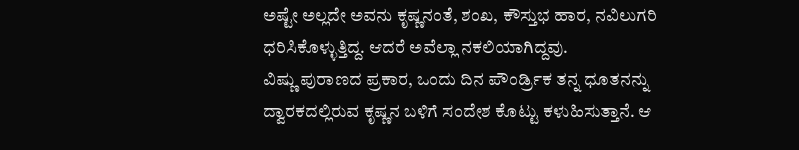ಅಷ್ಟೇ ಅಲ್ಲದೇ ಅವನು ಕೃಷ್ಣನಂತೆ, ಶಂಖ, ಕೌಸ್ತುಭ ಹಾರ, ನವಿಲುಗರಿ ಧರಿಸಿಕೊಳ್ಳುತ್ತಿದ್ದ. ಆದರೆ ಅವೆಲ್ಲಾ ನಕಲಿಯಾಗಿದ್ದವು.
ವಿಷ್ಣು ಪುರಾಣದ ಪ್ರಕಾರ, ಒಂದು ದಿನ ಪೌಂರ್ಡ್ರಿಕ ತನ್ನ ಧೂತನನ್ನು ದ್ವಾರಕದಲ್ಲಿರುವ ಕೃಷ್ಣನ ಬಳಿಗೆ ಸಂದೇಶ ಕೊಟ್ಟು ಕಳುಹಿಸುತ್ತಾನೆ. ಆ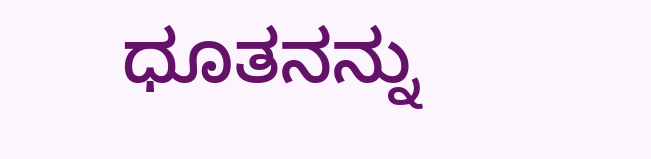ಧೂತನನ್ನು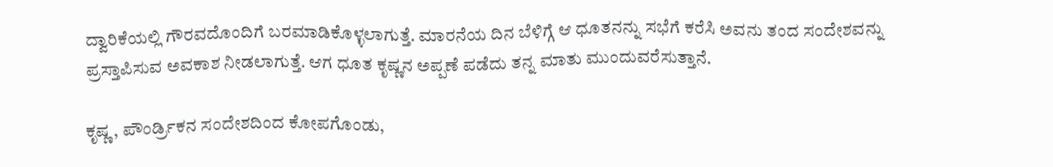ದ್ವಾರಿಕೆಯಲ್ಲಿ ಗೌರವದೊಂದಿಗೆ ಬರಮಾಡಿಕೊಳ್ಳಲಾಗುತ್ತೆ. ಮಾರನೆಯ ದಿನ ಬೆಳಿಗ್ಗೆ ಆ ಧೂತನನ್ನು ಸಭೆಗೆ ಕರೆಸಿ ಅವನು ತಂದ ಸಂದೇಶವನ್ನು ಪ್ರಸ್ತಾಪಿಸುವ ಅವಕಾಶ ನೀಡಲಾಗುತ್ತೆ. ಆಗ ಧೂತ ಕೃಷ್ಣನ ಅಪ್ಪಣೆ ಪಡೆದು ತನ್ನ ಮಾತು ಮುಂದುವರೆಸುತ್ತಾನೆ.

ಕೃಷ್ಣ, ಪೌಂರ್ಡ್ರಿಕನ ಸಂದೇಶದಿಂದ ಕೋಪಗೊಂಡು,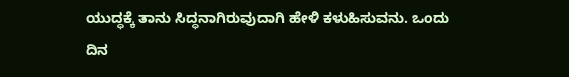ಯುದ್ಧಕ್ಕೆ ತಾನು ಸಿದ್ಧನಾಗಿರುವುದಾಗಿ ಹೇಳಿ ಕಳುಹಿಸುವನು. ಒಂದು ದಿನ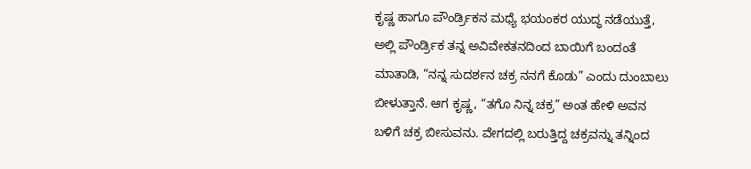ಕೃಷ್ಣ ಹಾಗೂ ಪೌಂರ್ಡ್ರಿಕನ ಮಧ್ಯೆ ಭಯಂಕರ ಯುದ್ಧ ನಡೆಯುತ್ತೆ, ಅಲ್ಲಿ ಪೌಂರ್ಡ್ರಿಕ ತನ್ನ ಅವಿವೇಕತನದಿಂದ ಬಾಯಿಗೆ ಬಂದಂತೆ ಮಾತಾಡಿ, “ನನ್ನ ಸುದರ್ಶನ ಚಕ್ರ ನನಗೆ ಕೊಡು” ಎಂದು ದುಂಬಾಲು ಬೀಳುತ್ತಾನೆ. ಆಗ ಕೃಷ್ಣ, “ತಗೊ ನಿನ್ನ ಚಕ್ರ” ಅಂತ ಹೇಳಿ ಅವನ ಬಳಿಗೆ ಚಕ್ರ ಬೀಸುವನು. ವೇಗದಲ್ಲಿ ಬರುತ್ತಿದ್ದ ಚಕ್ರವನ್ನು ತನ್ನಿಂದ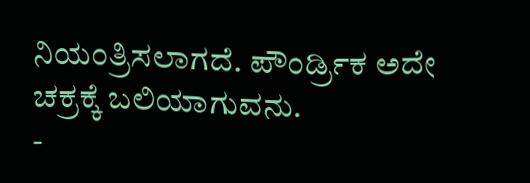ನಿಯಂತ್ರಿಸಲಾಗದೆ. ಪೌಂರ್ಡ್ರಿಕ ಅದೇ ಚಕ್ರಕ್ಕೆ ಬಲಿಯಾಗುವನು.
-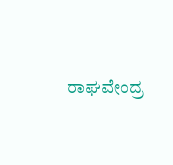ರಾಘವೇಂದ್ರ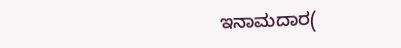ಇನಾಮದಾರ(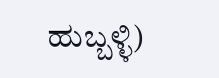ಹುಬ್ಬಳ್ಳಿ)